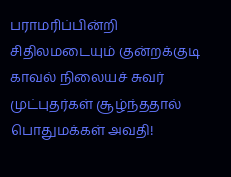பராமரிப்பின்றி சிதிலமடையும் குன்றக்குடி காவல் நிலையச் சுவர் முட்புதர்கள் சூழ்ந்ததால் பொதுமக்கள் அவதி!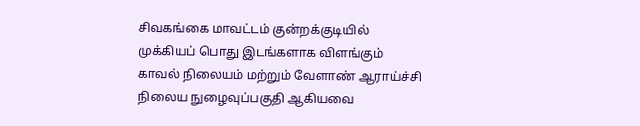சிவகங்கை மாவட்டம் குன்றக்குடியில் முக்கியப் பொது இடங்களாக விளங்கும் காவல் நிலையம் மற்றும் வேளாண் ஆராய்ச்சி நிலைய நுழைவுப்பகுதி ஆகியவை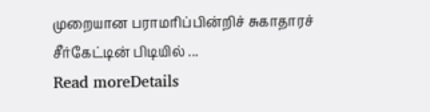முறையான பராமரிப்பின்றிச் சுகாதாரச் சீர்கேட்டின் பிடியில் ...
Read moreDetails